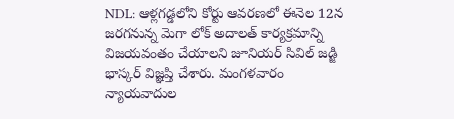NDL: ఆళ్లగడ్డలోని కోర్టు ఆవరణలో ఈనెల 12న జరగనున్న మెగా లోక్ అదాలత్ కార్యక్రమాన్ని విజయవంతం చేయాలని జూనియర్ సివిల్ జడ్జి భాస్కర్ విజ్ఞప్తి చేశారు. మంగళవారం న్యాయవాదుల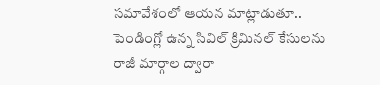సమావేశంలో ఆయన మాట్లాడుతూ.. పెండింగ్లో ఉన్న సివిల్ క్రిమినల్ కేసులను రాజీ మార్గాల ద్వారా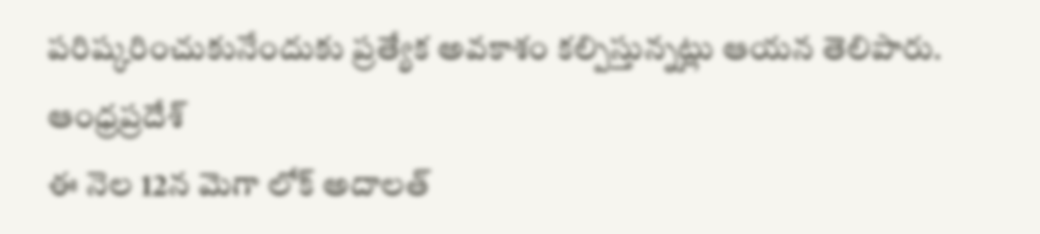పరిష్కరించుకునేందుకు ప్రత్యేక అవకాశం కల్పిస్తున్నట్లు ఆయన తెలిపారు.
ఆంధ్రప్రదేశ్
ఈ నెల 12న మెగా లోక్ అదాలత్